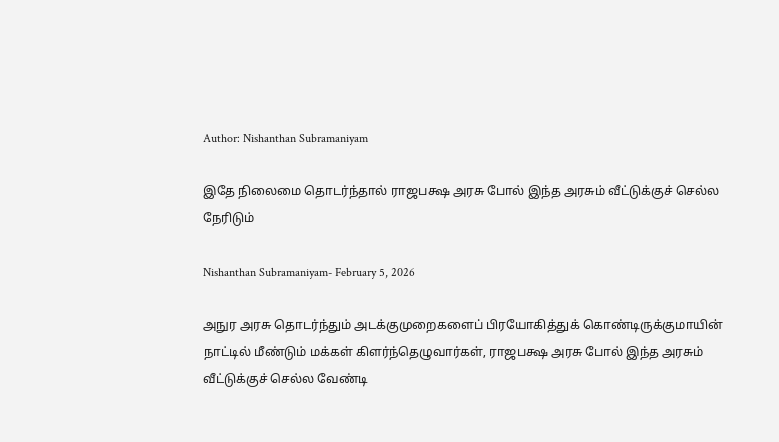Author: Nishanthan Subramaniyam

இதே நிலைமை தொடர்ந்தால் ராஜபக்ஷ அரசு போல் இந்த அரசும் வீட்டுக்குச் செல்ல நேரிடும்

Nishanthan Subramaniyam- February 5, 2026

அநுர அரசு தொடர்ந்தும் அடக்குமுறைகளைப் பிரயோகித்துக் கொண்டிருக்குமாயின் நாட்டில் மீண்டும் மக்கள் கிளர்ந்தெழுவார்கள், ராஜபக்ஷ அரசு போல் இந்த அரசும் வீட்டுக்குச் செல்ல வேண்டி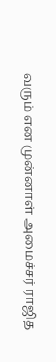வரும் என முன்னாள் அமைச்சர் ராஜித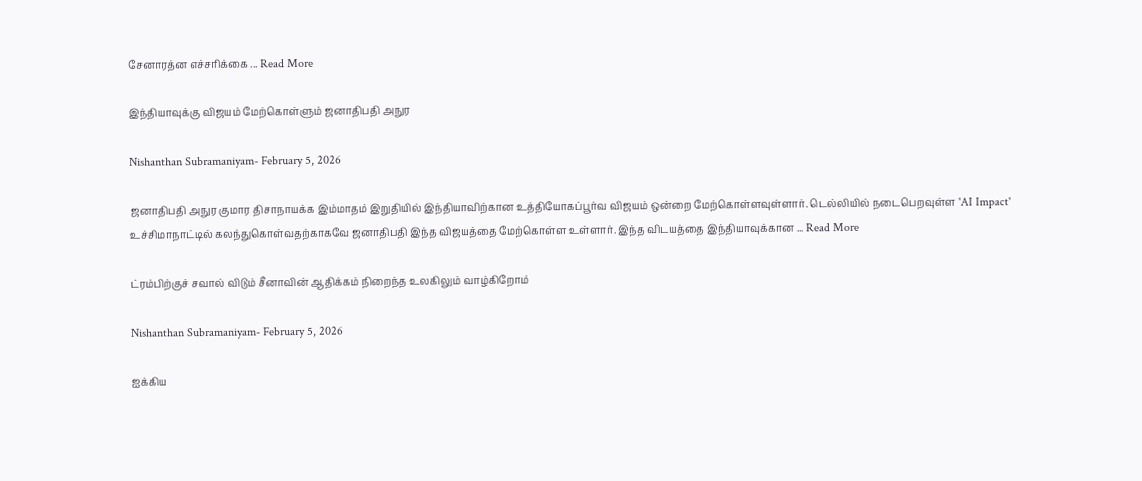சேனாரத்ன எச்சரிக்கை ... Read More

இந்தியாவுக்கு விஜயம் மேற்கொள்ளும் ஜனாதிபதி அநுர

Nishanthan Subramaniyam- February 5, 2026

ஜனாதிபதி அநுர குமார திசாநாயக்க இம்மாதம் இறுதியில் இந்தியாவிற்கான உத்தியோகப்பூர்வ விஜயம் ஒன்றை மேற்கொள்ளவுள்ளார். டெல்லியில் நடைபெறவுள்ள 'AI Impact' உச்சிமாநாட்டில் கலந்துகொள்வதற்காகவே ஜனாதிபதி இந்த விஜயத்தை மேற்கொள்ள உள்ளார். இந்த விடயத்தை இந்தியாவுக்கான ... Read More

ட்ரம்பிற்குச் சவால் விடும் சீனாவின் ஆதிக்கம் நிறைந்த உலகிலும் வாழ்கிறோம்

Nishanthan Subramaniyam- February 5, 2026

ஐக்கிய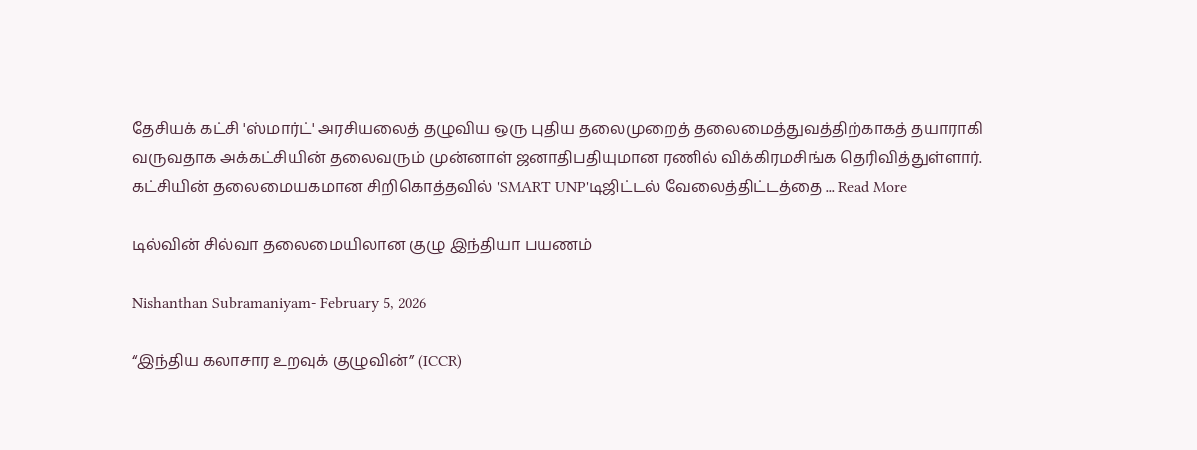தேசியக் கட்சி 'ஸ்மார்ட்' அரசியலைத் தழுவிய ஒரு புதிய தலைமுறைத் தலைமைத்துவத்திற்காகத் தயாராகி வருவதாக அக்கட்சியின் தலைவரும் முன்னாள் ஜனாதிபதியுமான ரணில் விக்கிரமசிங்க தெரிவித்துள்ளார். கட்சியின் தலைமையகமான சிறிகொத்தவில் 'SMART UNP'டிஜிட்டல் வேலைத்திட்டத்தை ... Read More

டில்வின் சில்வா தலைமையிலான குழு இந்தியா பயணம்

Nishanthan Subramaniyam- February 5, 2026

“இந்திய கலாசார உறவுக் குழுவின்” (ICCR)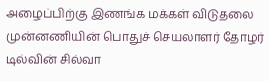அழைப்பிற்கு இணங்க மக்கள் விடுதலை முன்னணியின் பொதுச் செயலாளர் தோழர் டில்வின் சில்வா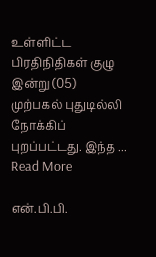உள்ளிட்ட பிரதிநிதிகள் குழு இன்று (05) முற்பகல் புதுடில்லி நோக்கிப் புறப்பட்டது. இந்த ... Read More

என்.பி.பி.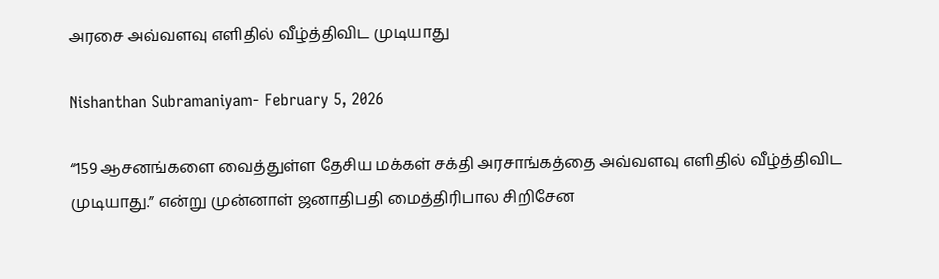அரசை அவ்வளவு எளிதில் வீழ்த்திவிட முடியாது

Nishanthan Subramaniyam- February 5, 2026

“159 ஆசனங்களை வைத்துள்ள தேசிய மக்கள் சக்தி அரசாங்கத்தை அவ்வளவு எளிதில் வீழ்த்திவிட முடியாது.” என்று முன்னாள் ஜனாதிபதி மைத்திரிபால சிறிசேன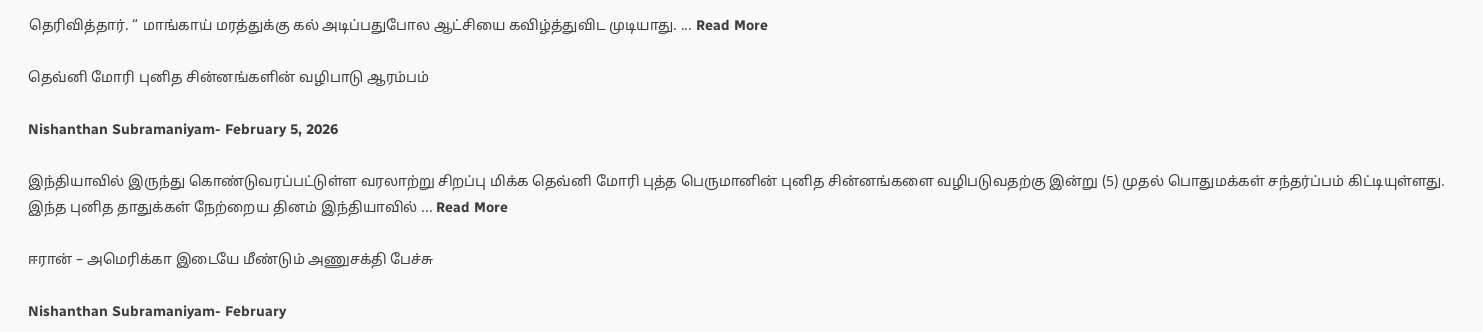தெரிவித்தார். “ மாங்காய் மரத்துக்கு கல் அடிப்பதுபோல ஆட்சியை கவிழ்த்துவிட முடியாது. ... Read More

தெவ்னி மோரி புனித சின்னங்களின் வழிபாடு ஆரம்பம்

Nishanthan Subramaniyam- February 5, 2026

இந்தியாவில் இருந்து கொண்டுவரப்பட்டுள்ள வரலாற்று சிறப்பு மிக்க தெவ்னி மோரி புத்த பெருமானின் புனித சின்னங்களை வழிபடுவதற்கு இன்று (5) முதல் பொதுமக்கள் சந்தர்ப்பம் கிட்டியுள்ளது. இந்த புனித தாதுக்கள் நேற்றைய தினம் இந்தியாவில் ... Read More

ஈரான் – அமெரிக்கா இடையே மீண்டும் அணுசக்தி பேச்சு

Nishanthan Subramaniyam- February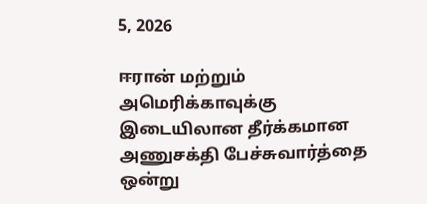5, 2026

ஈரான் மற்றும் அமெரிக்காவுக்கு இடையிலான தீர்க்கமான அணுசக்தி பேச்சுவார்த்தை ஒன்று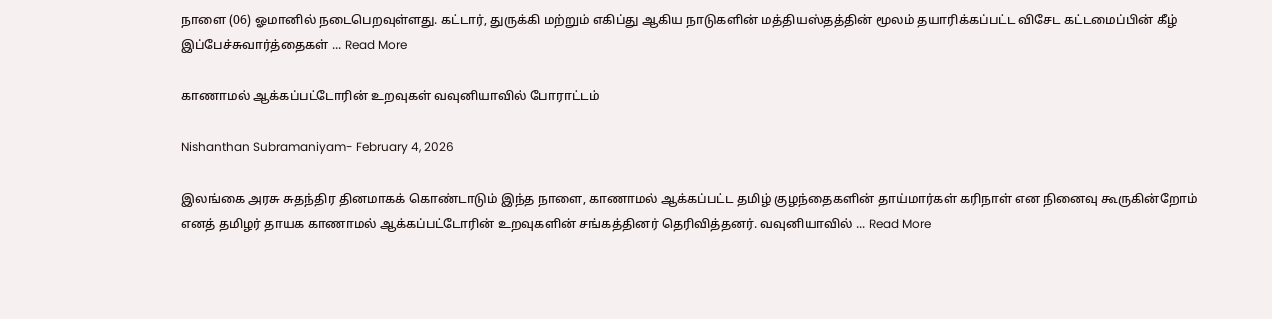நாளை (06) ஓமானில் நடைபெறவுள்ளது. கட்டார், துருக்கி மற்றும் எகிப்து ஆகிய நாடுகளின் மத்தியஸ்தத்தின் மூலம் தயாரிக்கப்பட்ட விசேட கட்டமைப்பின் கீழ் இப்பேச்சுவார்த்தைகள் ... Read More

காணாமல் ஆக்கப்பட்டோரின் உறவுகள் வவுனியாவில் போராட்டம்

Nishanthan Subramaniyam- February 4, 2026

இலங்கை அரசு சுதந்திர தினமாகக் கொண்டாடும் இந்த நாளை, காணாமல் ஆக்கப்பட்ட தமிழ் குழந்தைகளின் தாய்மார்கள் கரிநாள் என நினைவு கூருகின்றோம் எனத் தமிழர் தாயக காணாமல் ஆக்கப்பட்டோரின் உறவுகளின் சங்கத்தினர் தெரிவித்தனர். வவுனியாவில் ... Read More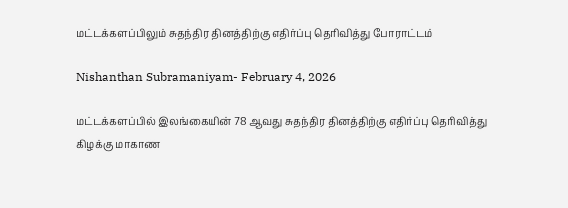மட்டக்களப்பிலும் சுதந்திர தினத்திற்கு எதிர்ப்பு தெரிவித்து போராட்டம்

Nishanthan Subramaniyam- February 4, 2026

மட்டக்களப்பில் இலங்கையின் 78 ஆவது சுதந்திர தினத்திற்கு எதிர்ப்பு தெரிவித்து கிழக்கு மாகாண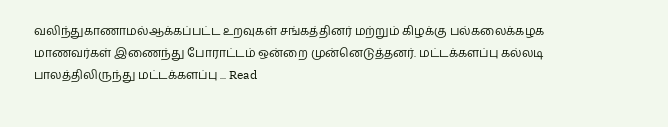வலிந்துகாணாமல்ஆக்கப்பட்ட உறவுகள் சங்கத்தினர் மற்றும் கிழக்கு பல்கலைக்கழக மாணவர்கள் இணைந்து போராட்டம் ஒன்றை முன்னெடுத்தனர். மட்டக்களப்பு கல்லடி பாலத்திலிருந்து மட்டக்களப்பு ... Read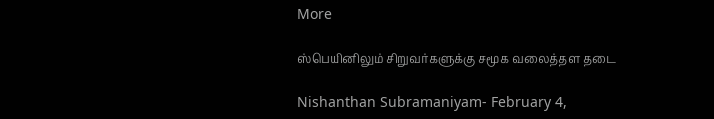More

ஸ்பெயினிலும் சிறுவர்களுக்கு சமூக வலைத்தள தடை

Nishanthan Subramaniyam- February 4,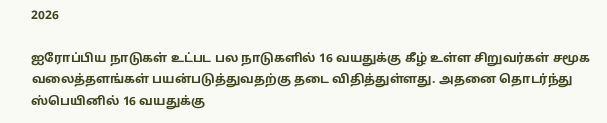2026

ஐரோப்பிய நாடுகள் உட்பட பல நாடுகளில் 16 வயதுக்கு கீழ் உள்ள சிறுவர்கள் சமூக வலைத்தளங்கள் பயன்படுத்துவதற்கு தடை விதித்துள்ளது. அதனை தொடர்ந்து ஸ்பெயினில் 16 வயதுக்கு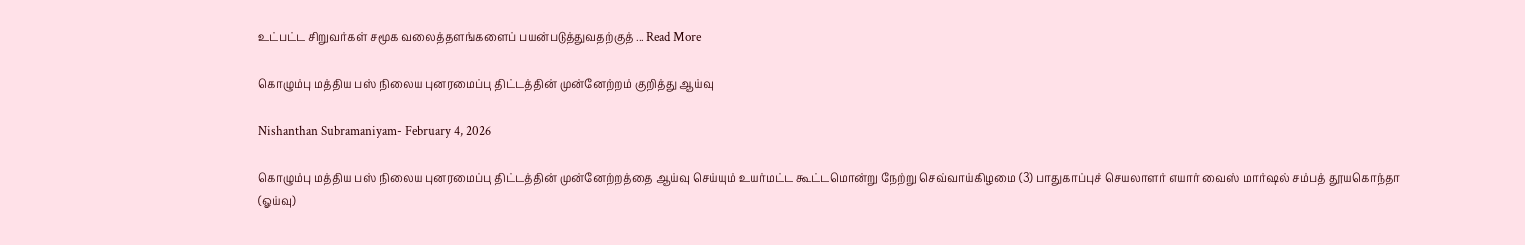உட்பட்ட சிறுவர்கள் சமூக வலைத்தளங்களைப் பயன்படுத்துவதற்குத் ... Read More

கொழும்பு மத்திய பஸ் நிலைய புனரமைப்பு திட்டத்தின் முன்னேற்றம் குறித்து ஆய்வு

Nishanthan Subramaniyam- February 4, 2026

கொழும்பு மத்திய பஸ் நிலைய புனரமைப்பு திட்டத்தின் முன்னேற்றத்தை ஆய்வு செய்யும் உயர்மட்ட கூட்டமொன்று நேற்று செவ்வாய்கிழமை (3) பாதுகாப்புச் செயலாளர் எயார் வைஸ் மார்ஷல் சம்பத் தூயகொந்தா (ஓய்வு)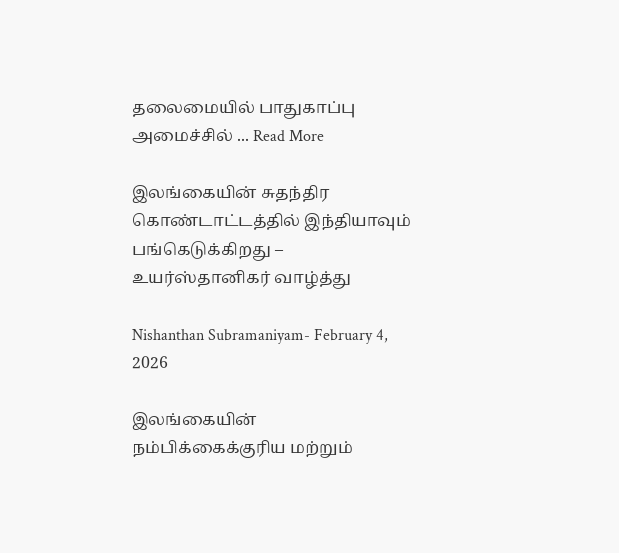தலைமையில் பாதுகாப்பு அமைச்சில் ... Read More

இலங்கையின் சுதந்திர கொண்டாட்டத்தில் இந்தியாவும் பங்கெடுக்கிறது – உயர்ஸ்தானிகர் வாழ்த்து

Nishanthan Subramaniyam- February 4, 2026

இலங்கையின் நம்பிக்கைக்குரிய மற்றும்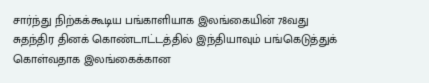சார்ந்து நிற்கக்கூடிய பங்காளியாக இலங்கையின் 78வது சுதந்திர தினக் கொண்டாட்டத்தில் இந்தியாவும் பங்கெடுத்துக் கொள்வதாக இலங்கைக்கான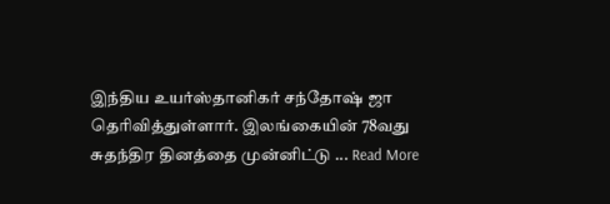இந்திய உயர்ஸ்தானிகர் சந்தோஷ் ஜா தெரிவித்துள்ளார். இலங்கையின் 78வது சுதந்திர தினத்தை முன்னிட்டு ... Read More